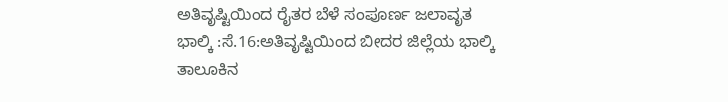ಅತಿವೃಷ್ಟಿಯಿಂದ ರೈತರ ಬೆಳೆ ಸಂಪೂರ್ಣ ಜಲಾವೃತ
ಭಾಲ್ಕಿ :ಸೆ.16:ಅತಿವೃಷ್ಟಿಯಿಂದ ಬೀದರ ಜಿಲ್ಲೆಯ ಭಾಲ್ಕಿ ತಾಲೂಕಿನ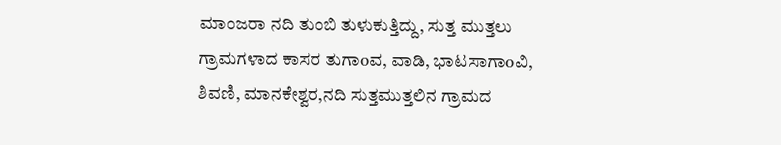ಮಾಂಜರಾ ನದಿ ತುಂಬಿ ತುಳುಕುತ್ತಿದ್ದು, ಸುತ್ತ ಮುತ್ತಲು ಗ್ರಾಮಗಳಾದ ಕಾಸರ ತುಗಾoವ, ವಾಡಿ, ಭಾಟಸಾಗಾoವಿ, ಶಿವಣಿ, ಮಾನಕೇಶ್ವರ,ನದಿ ಸುತ್ತಮುತ್ತಲಿನ ಗ್ರಾಮದ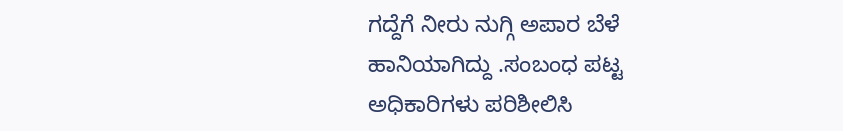ಗದ್ದೆಗೆ ನೀರು ನುಗ್ಗಿ ಅಪಾರ ಬೆಳೆ ಹಾನಿಯಾಗಿದ್ದು .ಸಂಬಂಧ ಪಟ್ಟ ಅಧಿಕಾರಿಗಳು ಪರಿಶೀಲಿಸಿ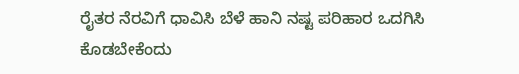ರೈತರ ನೆರವಿಗೆ ಧಾವಿಸಿ ಬೆಳೆ ಹಾನಿ ನಷ್ಟ ಪರಿಹಾರ ಒದಗಿಸಿ ಕೊಡಬೇಕೆಂದು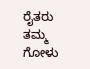ರೈತರು ತಮ್ಮ ಗೋಳು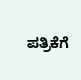ಪತ್ರಿಕೆಗೆ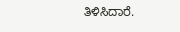ತಿಳಿಸಿದಾರೆ.